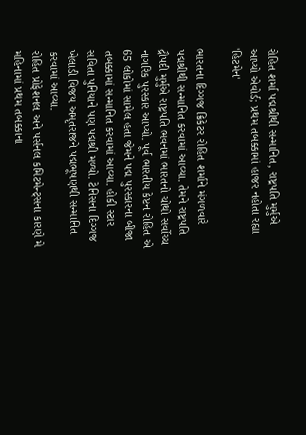રોહિત શર્મા પદ્મશ્રીથી સન્માનિત, રાષ્ટ્રપતિ મુર્મુએ આપ્યો એવોર્ડ; પ્રથમ તબક્કામાં હાજર નહોતા રહ્યા 'હિટમેન'

ભારતના દિગ્ગજ ક્રિકેટર રોહિત શર્માને મંગળવારે પદ્મશ્રીથી સન્માનિત કરવામાં આવ્યા. તેમને રાષ્ટ્રપતિ દ્રૌપદી મુર્મુએ રાષ્ટ્રપતિ ભવનમાં ભારતનો ચોથો સર્વોચ્ચ નાગરિક પુરસ્કાર આપ્યો. પૂર્વ ભારતીય કેપ્ટન રોહિત એ 65 લોકોમાં સામેલ હતા જેમને પદ્મ પુરસ્કારના બીજા તબક્કામાં સન્માનિત કરવામાં આવ્યા. હોકી સ્ટાર સવિતા પુનિયાને પણ પદ્મશ્રી મળ્યો. ટેનિસના દિગ્ગજ ખેલાડી વિજય અમૃતરાજને પદ્મભૂષણથી સન્માનિત કરવામાં આવ્યા.
રોહિત પ્રોફેશનલ અને પર્સનલ કમિટમેન્ટ્સના કારણે મે મહિનામાં પ્રથમ તબક્કાના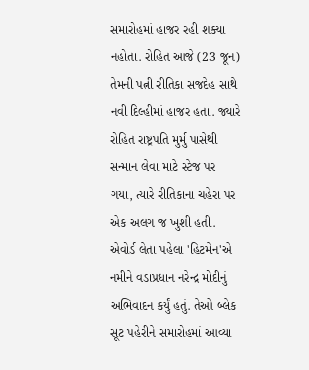સમારોહમાં હાજર રહી શક્યા નહોતા. રોહિત આજે (23 જૂન) તેમની પત્ની રીતિકા સજદેહ સાથે નવી દિલ્હીમાં હાજર હતા. જ્યારે રોહિત રાષ્ટ્રપતિ મુર્મુ પાસેથી સન્માન લેવા માટે સ્ટેજ પર ગયા, ત્યારે રીતિકાના ચહેરા પર એક અલગ જ ખુશી હતી. એવોર્ડ લેતા પહેલા 'હિટમેન'એ નમીને વડાપ્રધાન નરેન્દ્ર મોદીનું અભિવાદન કર્યું હતું. તેઓ બ્લેક સૂટ પહેરીને સમારોહમાં આવ્યા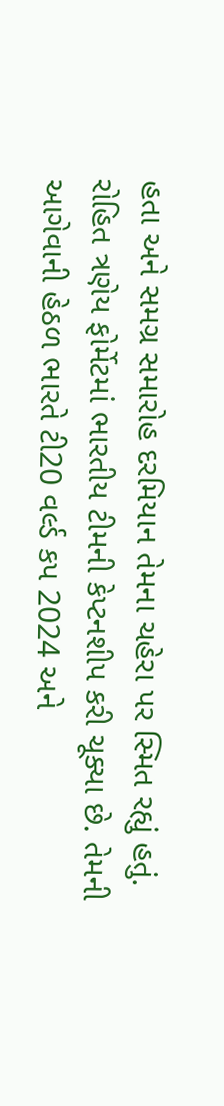હતા અને સમગ્ર સમારોહ દરમિયાન તેમના ચહેરા પર સ્મિત રહ્યું હતું.
રોહિત ત્રણેય ફોર્મેટમાં ભારતીય ટીમની કેપ્ટનશીપ કરી ચૂક્યા છે. તેમની આગેવાની હેઠળ ભારતે ટી20 વર્લ્ડ કપ 2024 અને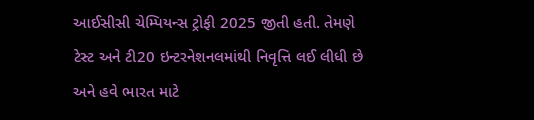આઈસીસી ચેમ્પિયન્સ ટ્રોફી 2025 જીતી હતી. તેમણે ટેસ્ટ અને ટી20 ઇન્ટરનેશનલમાંથી નિવૃત્તિ લઈ લીધી છે અને હવે ભારત માટે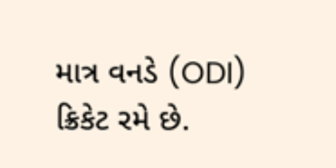માત્ર વનડે (ODI) ક્રિકેટ રમે છે.